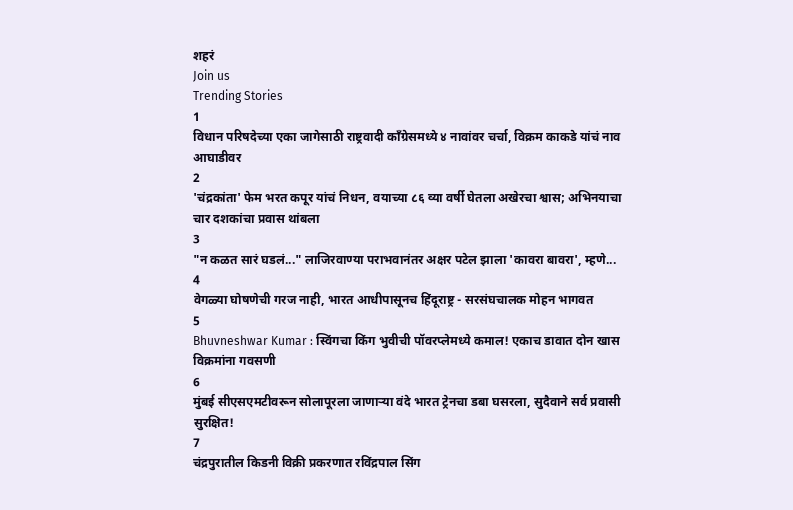शहरं
Join us
Trending Stories
1
विधान परिषदेच्या एका जागेसाठी राष्ट्रवादी काँग्रेसमध्ये ४ नावांवर चर्चा, विक्रम काकडे यांचं नाव आघाडीवर
2
'चंद्रकांता' फेम भरत कपूर यांचं निधन, वयाच्या ८६ व्या वर्षी घेतला अखेरचा श्वास; अभिनयाचा चार दशकांचा प्रवास थांबला
3
"न कळत सारं घडलं..." लाजिरवाण्या पराभवानंतर अक्षर पटेल झाला 'कावरा बावरा', म्हणे...
4
वेगळ्या घोषणेची गरज नाही, भारत आधीपासूनच हिंदूराष्ट्र - सरसंघचालक मोहन भागवत
5
Bhuvneshwar Kumar : स्विंगचा किंग भुवीची पॉवरप्लेमध्ये कमाल! एकाच डावात दोन खास विक्रमांना गवसणी
6
मुंबई सीएसएमटीवरून सोलापूरला जाणाऱ्या वंदे भारत ट्रेनचा डबा घसरला, सुदैवाने सर्व प्रवासी सुरक्षित!
7
चंद्रपुरातील किडनी विक्री प्रकरणात रविंद्रपाल सिंग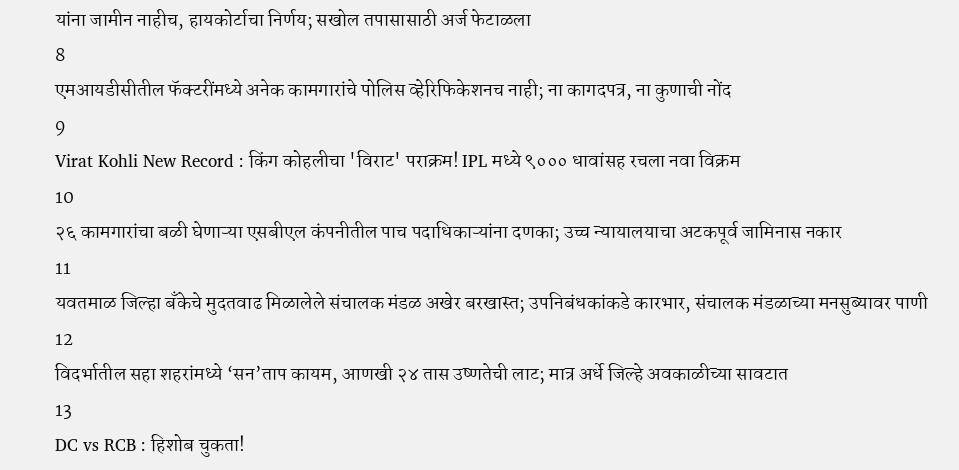यांना जामीन नाहीच, हायकोर्टाचा निर्णय; सखोल तपासासाठी अर्ज फेटाळला
8
एमआयडीसीतील फॅक्टरींमध्ये अनेक कामगारांचे पोलिस व्हेरिफिकेशनच नाही; ना कागदपत्र, ना कुणाची नोंद
9
Virat Kohli New Record : किंग कोहलीचा 'विराट' पराक्रम! IPL मध्ये ९००० धावांसह रचला नवा विक्रम
10
२६ कामगारांचा बळी घेणाऱ्या एसबीएल कंपनीतील पाच पदाधिकाऱ्यांना दणका; उच्च न्यायालयाचा अटकपूर्व जामिनास नकार
11
यवतमाळ जिल्हा बँकेचे मुदतवाढ मिळालेले संचालक मंडळ अखेर बरखास्त; उपनिबंधकांकडे कारभार, संचालक मंडळाच्या मनसुब्यावर पाणी
12
विदर्भातील सहा शहरांमध्ये ‘सन’ताप कायम, आणखी २४ तास उष्णतेची लाट; मात्र अर्धे जिल्हे अवकाळीच्या सावटात
13
DC vs RCB : हिशोब चुकता!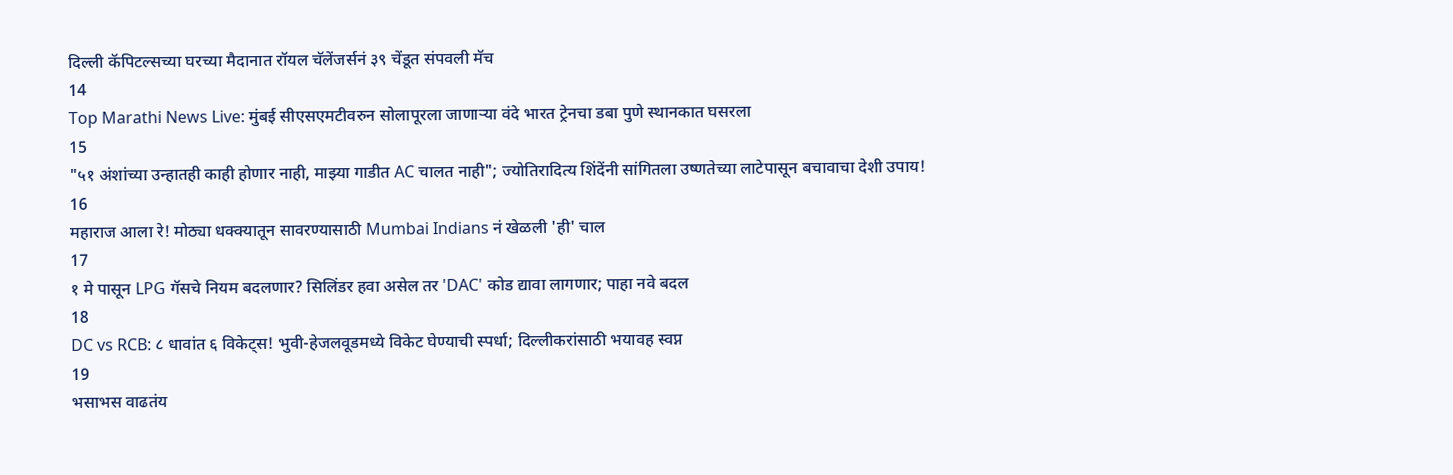दिल्ली कॅपिटल्सच्या घरच्या मैदानात रॉयल चॅलेंजर्सनं ३९ चेंडूत संपवली मॅच
14
Top Marathi News Live: मुंबई सीएसएमटीवरुन सोलापूरला जाणाऱ्या वंदे भारत ट्रेनचा डबा पुणे स्थानकात घसरला
15
"५१ अंशांच्या उन्हातही काही होणार नाही, माझ्या गाडीत AC चालत नाही"; ज्योतिरादित्य शिंदेंनी सांगितला उष्णतेच्या लाटेपासून बचावाचा देशी उपाय!
16
महाराज आला रे! मोठ्या धक्क्यातून सावरण्यासाठी Mumbai Indians नं खेळली 'ही' चाल
17
१ मे पासून LPG गॅसचे नियम बदलणार? सिलिंडर हवा असेल तर 'DAC' कोड द्यावा लागणार; पाहा नवे बदल
18
DC vs RCB: ८ धावांत ६ विकेट्स! भुवी-हेजलवूडमध्ये विकेट घेण्याची स्पर्धा; दिल्लीकरांसाठी भयावह स्वप्न
19
भसाभस वाढतंय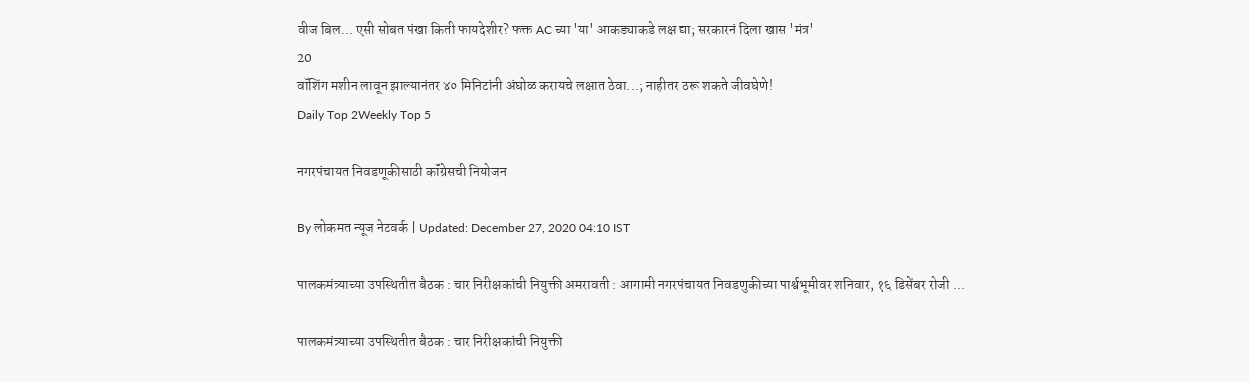वीज बिल... एसी सोबत पंखा किती फायदेशीर? फक्त AC च्या 'या' आकड्याकडे लक्ष द्या; सरकारनं दिला खास 'मंत्र'
20
वॉशिंग मशीन लावून झाल्यानंतर ४० मिनिटांनी अंघोळ करायचे लक्षात ठेवा...; नाहीतर ठरू शकते जीवघेणे!
Daily Top 2Weekly Top 5

नगरपंचायत निवडणूकीसाठी कॉंग्रेसची नियोजन

By लोकमत न्यूज नेटवर्क | Updated: December 27, 2020 04:10 IST

पालकमंत्र्याच्या उपस्थितीत बैठक : चार निरीक्षकांची नियुक्ती अमरावती : आगामी नगरपंचायत निवडणुकीच्या पार्श्वभूमीवर शनिवार, १६ डिसेंबर रोजी ...

पालकमंत्र्याच्या उपस्थितीत बैठक : चार निरीक्षकांची नियुक्ती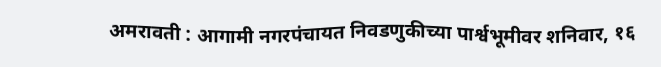अमरावती : आगामी नगरपंचायत निवडणुकीच्या पार्श्वभूमीवर शनिवार, १६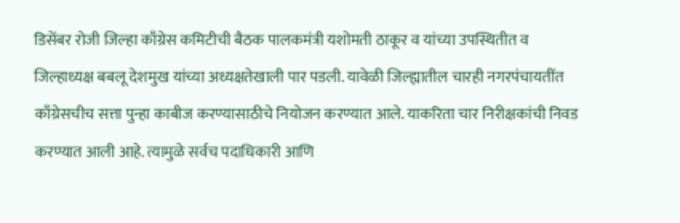डिसेंबर रोजी जिल्हा काँग्रेस कमिटीची बैठक पालकमंत्री यशोमती ठाकूर व यांच्या उपस्थितीत व जिल्हाध्यक्ष बबलू देशमुख यांच्या अध्यक्षतेखाली पार पडली. यावेळी जिल्ह्यातील चारही नगरपंचायतींत काँग्रेसचीच सत्ता पुन्हा काबीज करण्यासाठीचे नियोजन करण्यात आले. याकरिता चार निरीक्षकांची निवड करण्यात आली आहे. त्यामुळे सर्वच पदाधिकारी आणि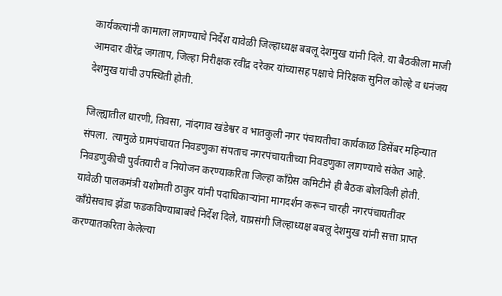कार्यकत्यांनी कामाला लागण्याचे निर्देश यावेळी जिल्हाध्यक्ष बबलू देशमुख यांनी दिले. या बैठकीला माजी आमदार वीरेंद्र जगताप, जिल्हा निरीक्षक रवींद्र दरेकर यांच्यासह पक्षाचे निरिक्षक सुनिल कोल्हे व धनंजय देशमुख यांची उपस्थिती होती.

जिल्ह्यातील धारणी, तिवसा, नांदगाव खंडेश्वर व भातकुली नगर पंचायतीचा कार्यकाळ डिसेंबर महिन्यात संपला. त्यामुळे ग्रामपंचायत निवडणुका संपताच नगरपंचायतीच्या निवडणुका लागण्याचे संकेत आहे. निवडणुकीची पुर्वतयारी व नियोजन करण्याकरिता जिल्हा काँग्रेस कमिटीने ही बैठक बोलविली होती. यावेळी पालकमंत्री यशोमती ठाकुर यांनी पदाधिकाऱ्यांना मागदर्शन करून चारही नगरपंचायतींवर काँग्रेसचाच झेंडा फडकविण्याबाबचे निर्देश दिले, याप्रसंगी जिल्हाध्यक्ष बबलू देशमुख यांनी सत्ता प्राप्त करण्यातकरिता केलेल्या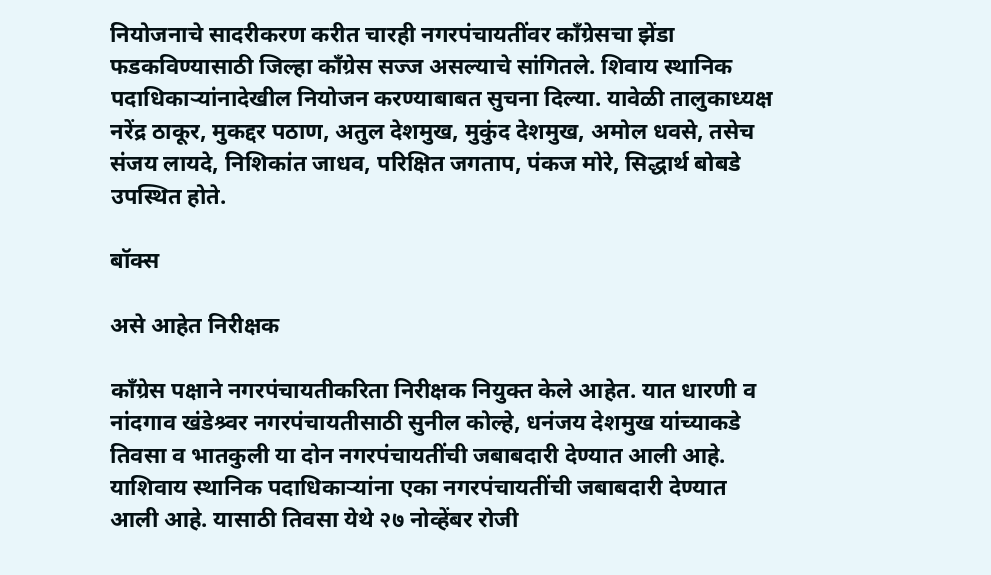नियोजनाचे सादरीकरण करीत चारही नगरपंचायतींवर काँग्रेसचा झेंडा फडकविण्यासाठी जिल्हा काँग्रेस सज्ज असल्याचे सांगितले. शिवाय स्थानिक पदाधिकाऱ्यांनादेखील नियोजन करण्याबाबत सुचना दिल्या. यावेळी तालुकाध्यक्ष नरेंद्र ठाकूर, मुकद्दर पठाण, अतुल देशमुख, मुकुंद देशमुख, अमोल धवसे, तसेच संजय लायदे, निशिकांत जाधव, परिक्षित जगताप, पंकज मोरे, सिद्धार्थ बोबडे उपस्थित होते.

बॉक्स

असे आहेत निरीक्षक

काँग्रेस पक्षाने नगरपंचायतीकरिता निरीक्षक नियुक्त केले आहेत. यात धारणी व नांदगाव खंडेश्र्वर नगरपंचायतीसाठी सुनील कोल्हे, धनंजय देशमुख यांच्याकडे तिवसा व भातकुली या दोन नगरपंचायतींची जबाबदारी देण्यात आली आहे. याशिवाय स्थानिक पदाधिकाऱ्यांना एका नगरपंचायतींची जबाबदारी देण्यात आली आहे. यासाठी तिवसा येथे २७ नोव्हेंबर रोजी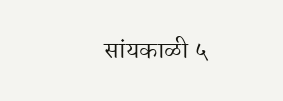सांयकाळी ५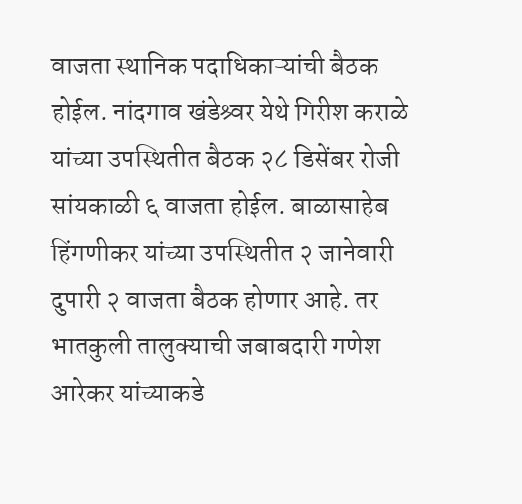वाजता स्थानिक पदाधिकाऱ्यांची बैठक होईल. नांदगाव खंडेश्र्वर येथे गिरीश कराळे यांच्या उपस्थितीत बैठक २८ डिसेंबर रोजी सांयकाळी ६ वाजता होईल. बाळासाहेब हिंगणीकर यांच्या उपस्थितीत २ जानेवारी दुपारी २ वाजता बैठक होणार आहे. तर भातकुली तालुक्याची जबाबदारी गणेश आरेकर यांच्याकडे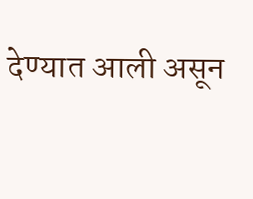देण्यात आली असून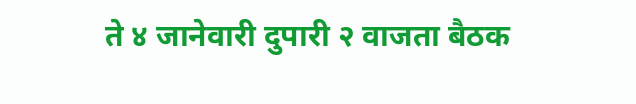ते ४ जानेवारी दुपारी २ वाजता बैठक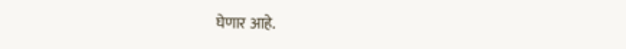घेणार आहे.